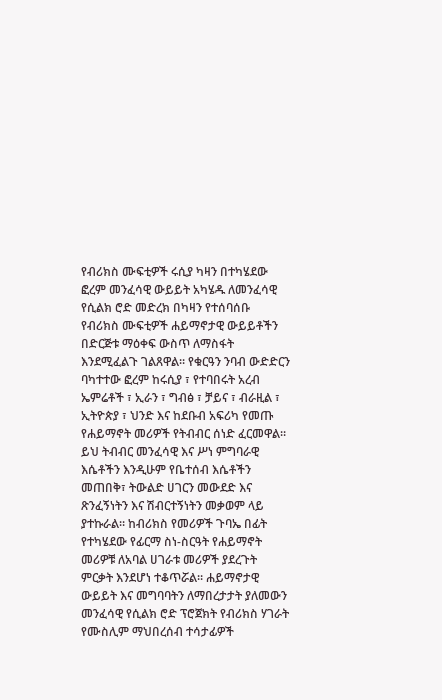የብሪክስ ሙፍቲዎች ሩሲያ ካዛን በተካሄደው ፎረም መንፈሳዊ ውይይት አካሄዱ ለመንፈሳዊ የሲልክ ሮድ መድረክ በካዛን የተሰባሰቡ የብሪክስ ሙፍቲዎች ሐይማኖታዊ ውይይቶችን በድርጅቱ ማዕቀፍ ውስጥ ለማስፋት እንደሚፈልጉ ገልጸዋል። የቁርዓን ንባብ ውድድርን ባካተተው ፎረም ከሩሲያ ፣ የተባበሩት አረብ ኤምሬቶች ፣ ኢራን ፣ ግብፅ ፣ ቻይና ፣ ብራዚል ፣ ኢትዮጵያ ፣ ህንድ እና ከደቡብ አፍሪካ የመጡ የሐይማኖት መሪዎች የትብብር ሰነድ ፈርመዋል። ይህ ትብብር መንፈሳዊ እና ሥነ ምግባራዊ እሴቶችን እንዲሁም የቤተሰብ እሴቶችን መጠበቅ፣ ትውልድ ሀገርን መውደድ እና ጽንፈኝነትን እና ሽብርተኝነትን መቃወም ላይ ያተኩራል። ከብሪክስ የመሪዎች ጉባኤ በፊት የተካሄደው የፊርማ ስነ-ስርዓት የሐይማኖት መሪዎቹ ለአባል ሀገራቱ መሪዎች ያደረጉት ምርቃት እንደሆነ ተቆጥሯል። ሐይማኖታዊ ውይይት እና መግባባትን ለማበረታታት ያለመውን መንፈሳዊ የሲልክ ሮድ ፕሮጀክት የብሪክስ ሃገራት የሙስሊም ማህበረሰብ ተሳታፊዎች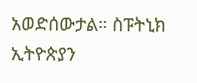አወድሰውታል። ስፑትኒክ ኢትዮጵያን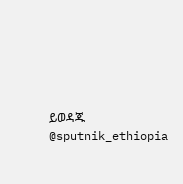ይወዳጁ @sputnik_ethiopia